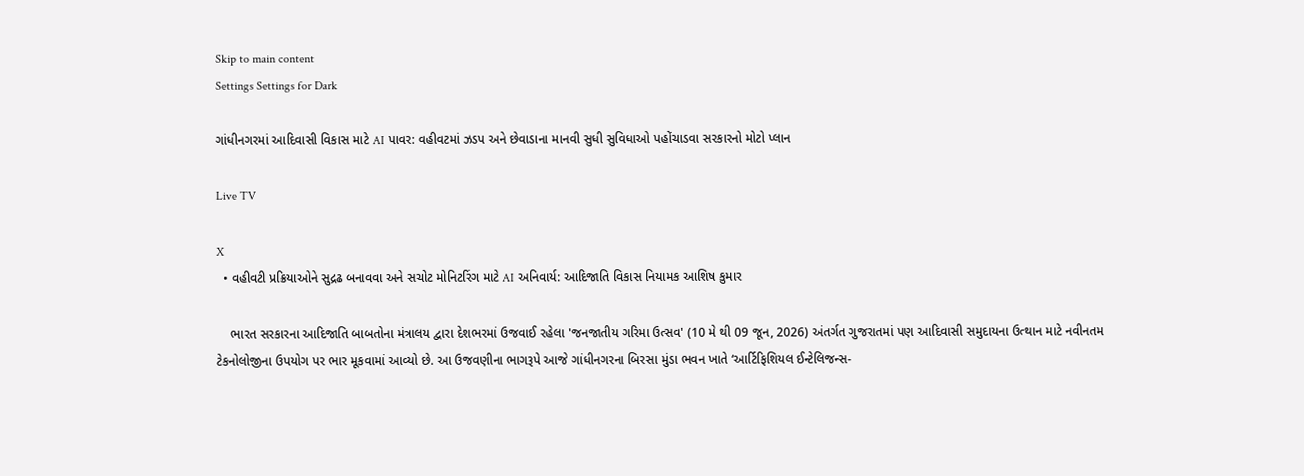Skip to main content
Settings Settings for Dark

ગાંધીનગરમાં આદિવાસી વિકાસ માટે AI પાવર: વહીવટમાં ઝડપ અને છેવાડાના માનવી સુધી સુવિધાઓ પહોંચાડવા સરકારનો મોટો પ્લાન

Live TV

X
  • વહીવટી પ્રક્રિયાઓને સુદ્રઢ બનાવવા અને સચોટ મોનિટરિંગ માટે AI અનિવાર્ય: આદિજાતિ વિકાસ નિયામક આશિષ કુમાર

    ભારત સરકારના આદિજાતિ બાબતોના મંત્રાલય દ્વારા દેશભરમાં ઉજવાઈ રહેલા 'જનજાતીય ગરિમા ઉત્સવ' (10 મે થી 09 જૂન, 2026) અંતર્ગત ગુજરાતમાં પણ આદિવાસી સમુદાયના ઉત્થાન માટે નવીનતમ ટેકનોલોજીના ઉપયોગ પર ભાર મૂકવામાં આવ્યો છે. આ ઉજવણીના ભાગરૂપે આજે ગાંધીનગરના બિરસા મુંડા ભવન ખાતે ‘આર્ટિફિશિયલ ઈન્ટેલિજન્સ-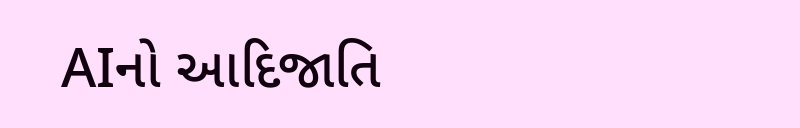AIનો આદિજાતિ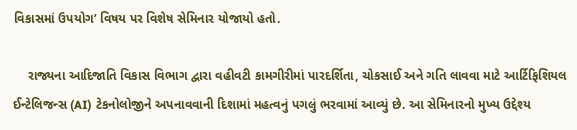વિકાસમાં ઉપયોગ’ વિષય પર વિશેષ સેમિનાર યોજાયો હતો.

    રાજ્યના આદિજાતિ વિકાસ વિભાગ દ્વારા વહીવટી કામગીરીમાં પારદર્શિતા, ચોકસાઈ અને ગતિ લાવવા માટે આર્ટિફિશિયલ ઈન્ટેલિજન્સ (AI) ટેકનોલોજીને અપનાવવાની દિશામાં મહત્વનું પગલું ભરવામાં આવ્યું છે. આ સેમિનારનો મુખ્ય ઉદ્દેશ્ય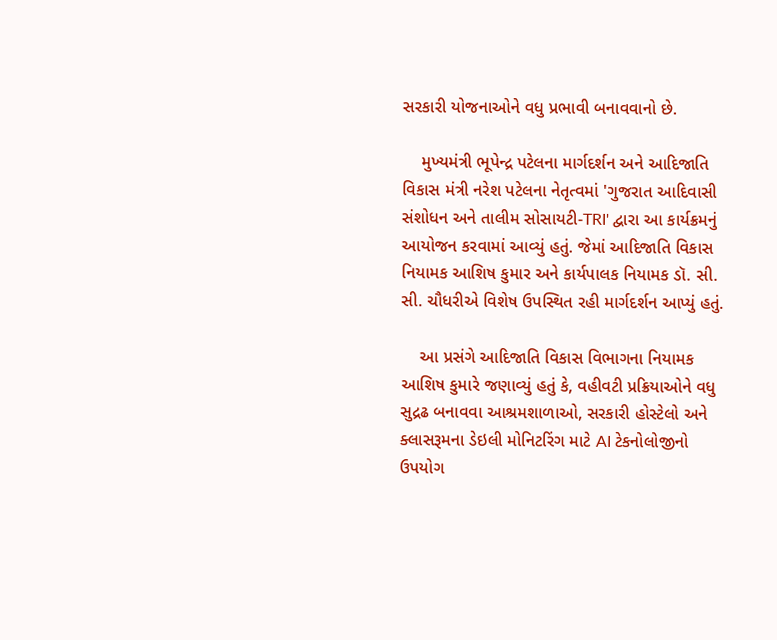સરકારી યોજનાઓને વધુ પ્રભાવી બનાવવાનો છે.

    મુખ્યમંત્રી ભૂપેન્દ્ર પટેલના માર્ગદર્શન અને આદિજાતિ વિકાસ મંત્રી નરેશ પટેલના નેતૃત્વમાં 'ગુજરાત આદિવાસી સંશોધન અને તાલીમ સોસાયટી-TRI' દ્વારા આ કાર્યક્રમનું આયોજન કરવામાં આવ્યું હતું. જેમાં આદિજાતિ વિકાસ નિયામક આશિષ કુમાર અને કાર્યપાલક નિયામક ડૉ. સી. સી. ચૌધરીએ વિશેષ ઉપસ્થિત રહી માર્ગદર્શન આપ્યું હતું.

    આ પ્રસંગે આદિજાતિ વિકાસ વિભાગના નિયામક આશિષ કુમારે જણાવ્યું હતું કે, વહીવટી પ્રક્રિયાઓને વધુ સુદ્રઢ બનાવવા આશ્રમશાળાઓ, સરકારી હોસ્ટેલો અને ક્લાસરૂમના ડેઇલી મોનિટરિંગ માટે AI ટેકનોલોજીનો ઉપયોગ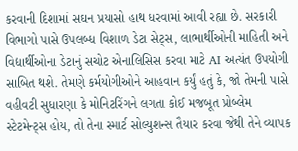કરવાની દિશામાં સઘન પ્રયાસો હાથ ધરવામાં આવી રહ્યા છે. સરકારી વિભાગો પાસે ઉપલબ્ધ વિશાળ ડેટા સેટ્સ, લાભાર્થીઓની માહિતી અને વિદ્યાર્થીઓના ડેટાનું સચોટ એનાલિસિસ કરવા માટે AI અત્યંત ઉપયોગી સાબિત થશે. તેમણે કર્મયોગીઓને આહવાન કર્યું હતું કે, જો તેમની પાસે વહીવટી સુધારણા કે મોનિટરિંગને લગતા કોઈ મજબૂત પ્રોબ્લેમ સ્ટેટમેન્ટ્સ હોય, તો તેના સ્માર્ટ સોલ્યુશન્સ તૈયાર કરવા જેથી તેને વ્યાપક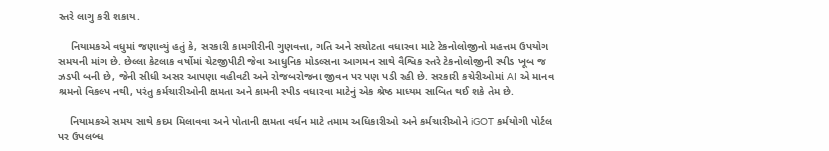સ્તરે લાગુ કરી શકાય.

    નિયામકએ વધુમાં જણાવ્યું હતું કે, સરકારી કામગીરીની ગુણવત્તા, ગતિ અને સચોટતા વધારવા માટે ટેકનોલોજીનો મહત્તમ ઉપયોગ સમયની માંગ છે. છેલ્લા કેટલાક વર્ષોમાં ચેટજીપીટી જેવા આધુનિક મોડલ્સના આગમન સાથે વૈશ્વિક સ્તરે ટેકનોલોજીની સ્પીડ ખૂબ જ ઝડપી બની છે, જેની સીધી અસર આપણા વહીવટી અને રોજબરોજના જીવન પર પણ પડી રહી છે. સરકારી કચેરીઓમાં AI એ માનવ શ્રમનો વિકલ્પ નથી, પરંતુ કર્મચારીઓની ક્ષમતા અને કામની સ્પીડ વધારવા માટેનું એક શ્રેષ્ઠ માધ્યમ સાબિત થઈ શકે તેમ છે.

    નિયામકએ સમય સાથે કદમ મિલાવવા અને પોતાની ક્ષમતા વર્ધન માટે તમામ અધિકારીઓ અને કર્મચારીઓને iGOT કર્મયોગી પોર્ટલ પર ઉપલબ્ધ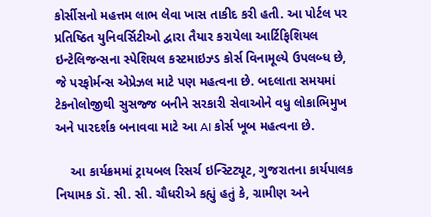કોર્સીસનો મહત્તમ લાભ લેવા ખાસ તાકીદ કરી હતી. આ પોર્ટલ પર પ્રતિષ્ઠિત યુનિવર્સિટીઓ દ્વારા તૈયાર કરાયેલા આર્ટિફિશિયલ ઇન્ટેલિજન્સના સ્પેશિયલ કસ્ટમાઇઝ્ડ કોર્સ વિનામૂલ્યે ઉપલબ્ધ છે, જે પરફોર્મન્સ એપ્રેઝલ માટે પણ મહત્વના છે. બદલાતા સમયમાં ટેકનોલોજીથી સુસજ્જ બનીને સરકારી સેવાઓને વધુ લોકાભિમુખ અને પારદર્શક બનાવવા માટે આ AI કોર્સ ખૂબ મહત્વના છે.

    આ કાર્યક્રમમાં ટ્રાયબલ રિસર્ચ ઇન્સ્ટિટ્યૂટ, ગુજરાતના કાર્યપાલક નિયામક ડૉ. સી. સી. ચૌધરીએ કહ્યું હતું કે, ગ્રામીણ અને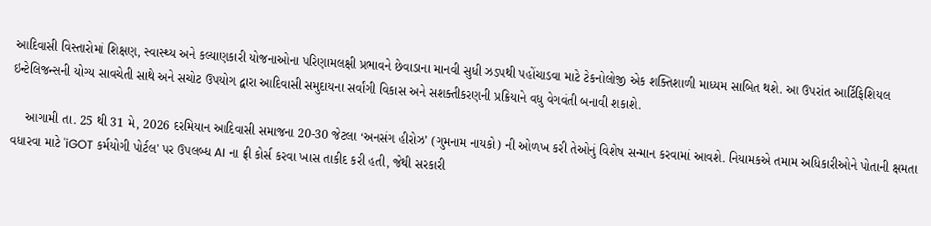આદિવાસી વિસ્તારોમાં શિક્ષણ, સ્વાસ્થ્ય અને કલ્યાણકારી યોજનાઓના પરિણામલક્ષી પ્રભાવને છેવાડાના માનવી સુધી ઝડપથી પહોંચાડવા માટે ટેકનોલોજી એક શક્તિશાળી માધ્યમ સાબિત થશે. આ ઉપરાંત આર્ટિફિશિયલ ઇન્ટેલિજન્સની યોગ્ય સાવચેતી સાથે અને સચોટ ઉપયોગ દ્વારા આદિવાસી સમુદાયના સર્વાંગી વિકાસ અને સશક્તીકરણની પ્રક્રિયાને વધુ વેગવંતી બનાવી શકાશે.

    આગામી તા. 25 થી 31 મે, 2026 દરમિયાન આદિવાસી સમાજના 20-30 જેટલા ‘અનસંગ હીરોઝ’ (ગુમનામ નાયકો) ની ઓળખ કરી તેઓનું વિશેષ સન્માન કરવામાં આવશે. નિયામકએ તમામ અધિકારીઓને પોતાની ક્ષમતા વધારવા માટે 'iGOT કર્મયોગી પોર્ટલ' પર ઉપલબ્ધ AI ના ફ્રી કોર્સ કરવા ખાસ તાકીદ કરી હતી, જેથી સરકારી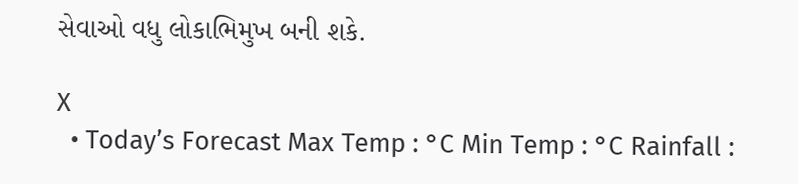સેવાઓ વધુ લોકાભિમુખ બની શકે.

X
  • Today’s Forecast Max Temp : °C Min Temp : °C Rainfall :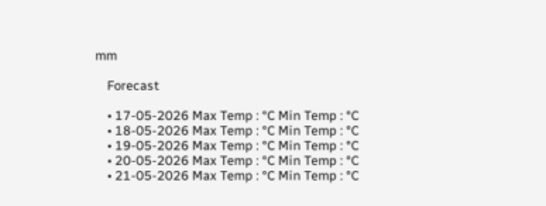mm

    Forecast

    • 17-05-2026 Max Temp : °C Min Temp : °C
    • 18-05-2026 Max Temp : °C Min Temp : °C
    • 19-05-2026 Max Temp : °C Min Temp : °C
    • 20-05-2026 Max Temp : °C Min Temp : °C
    • 21-05-2026 Max Temp : °C Min Temp : °C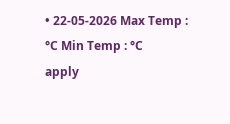• 22-05-2026 Max Temp : °C Min Temp : °C
apply